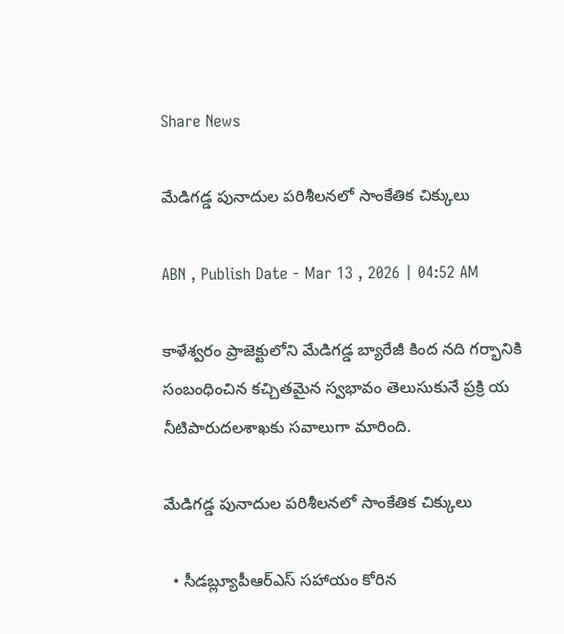Share News

మేడిగడ్డ పునాదుల పరిశీలనలో సాంకేతిక చిక్కులు

ABN , Publish Date - Mar 13 , 2026 | 04:52 AM

కాళేశ్వరం ప్రాజెక్టులోని మేడిగడ్డ బ్యారేజీ కింద నది గర్భానికి సంబంధించిన కచ్చితమైన స్వభావం తెలుసుకునే ప్రక్రి య నీటిపారుదలశాఖకు సవాలుగా మారింది.

మేడిగడ్డ పునాదుల పరిశీలనలో సాంకేతిక చిక్కులు

  • సీడబ్ల్యూపీఆర్‌ఎస్‌ సహాయం కోరిన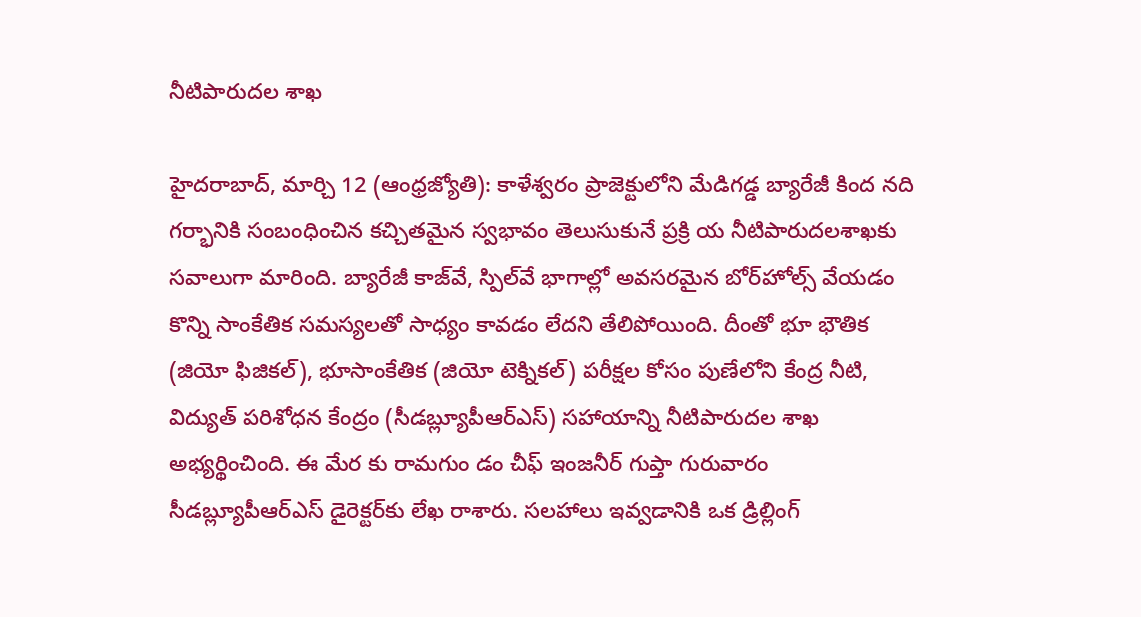నీటిపారుదల శాఖ

హైదరాబాద్‌, మార్చి 12 (ఆంధ్రజ్యోతి): కాళేశ్వరం ప్రాజెక్టులోని మేడిగడ్డ బ్యారేజీ కింద నది గర్భానికి సంబంధించిన కచ్చితమైన స్వభావం తెలుసుకునే ప్రక్రి య నీటిపారుదలశాఖకు సవాలుగా మారింది. బ్యారేజీ కాజ్‌వే, స్పిల్‌వే భాగాల్లో అవసరమైన బోర్‌హోల్స్‌ వేయడం కొన్ని సాంకేతిక సమస్యలతో సాధ్యం కావడం లేదని తేలిపోయింది. దీంతో భూ భౌతిక (జియో ఫిజికల్‌), భూసాంకేతిక (జియో టెక్నికల్‌) పరీక్షల కోసం పుణేలోని కేంద్ర నీటి, విద్యుత్‌ పరిశోధన కేంద్రం (సీడబ్ల్యూపీఆర్‌ఎస్‌) సహాయాన్ని నీటిపారుదల శాఖ అభ్యర్థించింది. ఈ మేర కు రామగుం డం చీఫ్‌ ఇంజనీర్‌ గుప్తా గురువారం సీడబ్ల్యూపీఆర్‌ఎస్‌ డైరెక్టర్‌కు లేఖ రాశారు. సలహాలు ఇవ్వడానికి ఒక డ్రిల్లింగ్‌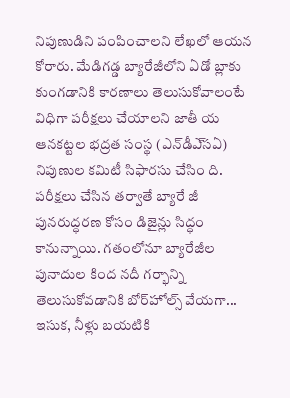నిపుణుడిని పంపించాలని లేఖలో ఆయన కోరారు. మేడిగడ్డ బ్యారేజీలోని ఏడో బ్లాకు కుంగడానికి కారణాలు తెలుసుకోవాలంటే విధిగా పరీక్షలు చేయాలని జాతీ య ఆనకట్టల భద్రత సంస్థ (ఎన్‌డీఎ్‌సఏ) నిపుణుల కమిటీ సిఫారసు చేసిం ది. పరీక్షలు చేసిన తర్వాతే బ్యారే జీ పునరుద్ధరణ కోసం డిజైన్లు సిద్ధం కానున్నాయి. గతంలోనూ బ్యారేజీల పునాదుల కింద నదీ గర్భాన్ని తెలుసుకోవడానికి బోర్‌హోల్స్‌ వేయగా... ఇసుక, నీళ్లు బయటికి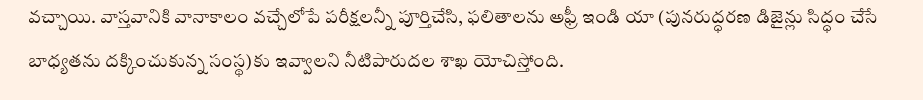వచ్చాయి. వాస్తవానికి వానాకాలం వచ్చేలోపే పరీక్షలన్నీ పూర్తిచేసి, ఫలితాలను అఫ్రీ ఇండి యా (పునరుద్ధరణ డిజైన్లు సిద్ధం చేసే బాధ్యతను దక్కించుకున్న సంస్థ)కు ఇవ్వాలని నీటిపారుదల శాఖ యోచిస్తోంది.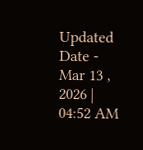Updated Date - Mar 13 , 2026 | 04:52 AM